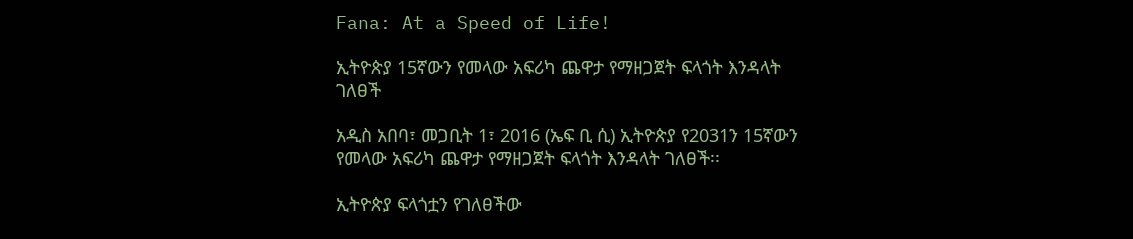Fana: At a Speed of Life!

ኢትዮጵያ 15ኛውን የመላው አፍሪካ ጨዋታ የማዘጋጀት ፍላጎት እንዳላት ገለፀች

አዲስ አበባ፣ መጋቢት 1፣ 2016 (ኤፍ ቢ ሲ) ኢትዮጵያ የ2031ን 15ኛውን የመላው አፍሪካ ጨዋታ የማዘጋጀት ፍላጎት እንዳላት ገለፀች፡፡

ኢትዮጵያ ፍላጎቷን የገለፀችው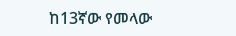ከ13ኛው የመላው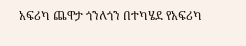አፍሪካ ጨዋታ ጎንለጎን በተካሄደ የአፍሪካ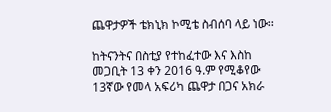ጨዋታዎች ቴክኒክ ኮሚቴ ስብሰባ ላይ ነው፡፡

ከትናንትና በስቲያ የተከፈተው እና እስከ መጋቢት 13 ቀን 2016 ዓ.ም የሚቆየው 13ኛው የመላ አፍሪካ ጨዋታ በጋና አክራ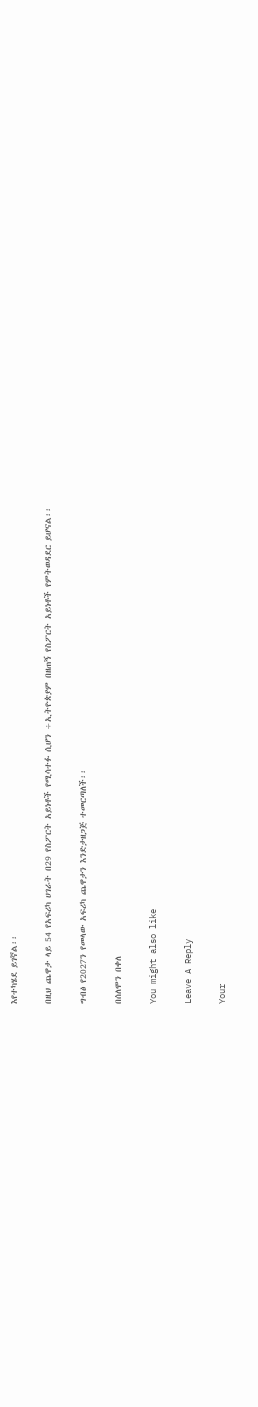እየተካሄደ ይገኛል፡፡

በዚህ ጨዋታ ላይ 54 የአፍሪካ ሀገራት በ29 የስፖርት አይነቶች የሚሳተፉ ሲሆን ÷ኢትዮጵያም በዘጠኝ የስፖርት አይነቶች የምትወዳደር ይሆናል፡፡

ግብፅ የ2027ን የመላው አፍሪካ ጨዋታን እንድታዘጋጅ ተመርጣለች፡፡

በሰለሞን በቀለ

You might also like

Leave A Reply

Your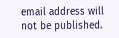email address will not be published.